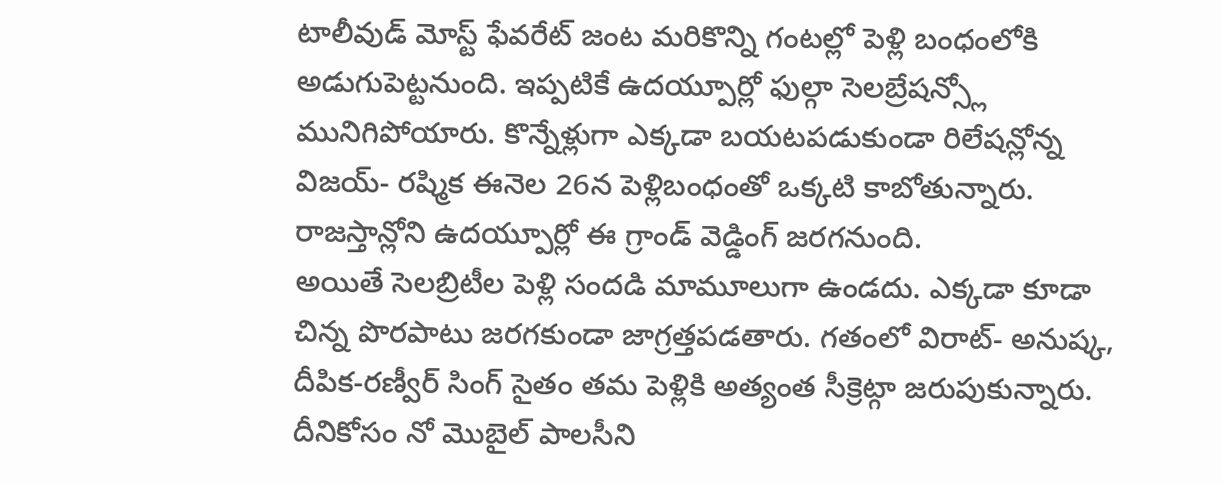టాలీవుడ్ మోస్ట్ ఫేవరేట్ జంట మరికొన్ని గంటల్లో పెళ్లి బంధంలోకి అడుగుపెట్టనుంది. ఇప్పటికే ఉదయ్పూర్లో ఫుల్గా సెలబ్రేషన్స్లో మునిగిపోయారు. కొన్నేళ్లుగా ఎక్కడా బయటపడుకుండా రిలేషన్లోన్న విజయ్- రష్మిక ఈనెల 26న పెళ్లిబంధంతో ఒక్కటి కాబోతున్నారు. రాజస్తాన్లోని ఉదయ్పూర్లో ఈ గ్రాండ్ వెడ్డింగ్ జరగనుంది.
అయితే సెలబ్రిటీల పెళ్లి సందడి మామూలుగా ఉండదు. ఎక్కడా కూడా చిన్న పొరపాటు జరగకుండా జాగ్రత్తపడతారు. గతంలో విరాట్- అనుష్క, దీపిక-రణ్వీర్ సింగ్ సైతం తమ పెళ్లికి అత్యంత సీక్రెట్గా జరుపుకున్నారు. దీనికోసం నో మొబైల్ పాలసీని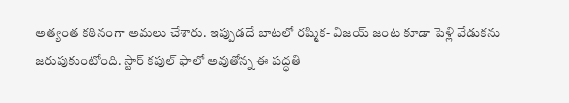అత్యంత కఠినంగా అమలు చేశారు. ఇప్పుడదే బాటలో రష్మిక- విజయ్ జంట కూడా పెళ్లి వేడుకను జరుపుకుంటోంది. స్టార్ కపుల్ ఫాలో అవుతోన్న ఈ పద్ధతి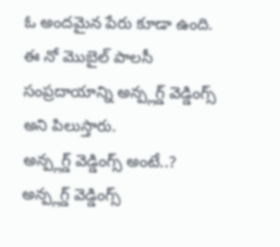ఓ అందమైన పేరు కూడా ఉంది. ఈ నో మొబైల్ పాలసీ సంప్రదాయాన్ని అన్ప్లగ్డ్ వెడ్డింగ్స్ అని పిలుస్తారు.
అన్ప్లగ్డ్ వెడ్డింగ్స్ అంటే..?
అన్ప్లగ్డ్ వెడ్డింగ్స్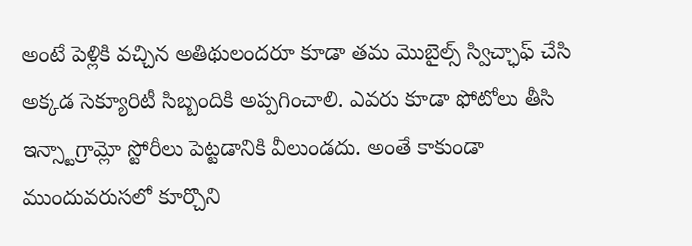అంటే పెళ్లికి వచ్చిన అతిథులందరూ కూడా తమ మొబైల్స్ స్విచ్ఛాఫ్ చేసి అక్కడ సెక్యూరిటీ సిబ్బందికి అప్పగించాలి. ఎవరు కూడా ఫోటోలు తీసి ఇన్స్టాగ్రామ్లో స్టోరీలు పెట్టడానికి వీలుండదు. అంతే కాకుండా ముందువరుసలో కూర్చొని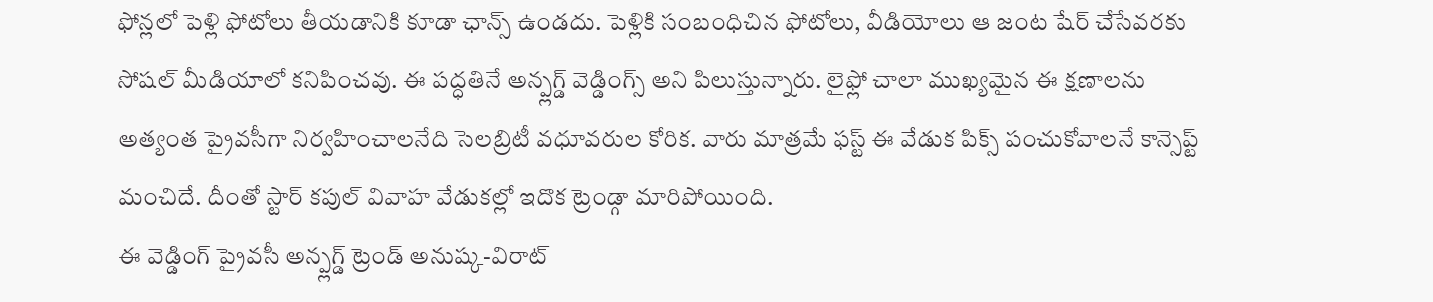ఫోన్లలో పెళ్లి ఫోటోలు తీయడానికి కూడా ఛాన్స్ ఉండదు. పెళ్లికి సంబంధిచిన ఫోటోలు, వీడియోలు ఆ జంట షేర్ చేసేవరకు సోషల్ మీడియాలో కనిపించవు. ఈ పద్ధతినే అన్ప్లగ్డ్ వెడ్డింగ్స్ అని పిలుస్తున్నారు. లైఫ్లో చాలా ముఖ్యమైన ఈ క్షణాలను అత్యంత ప్రైవసీగా నిర్వహించాలనేది సెలబ్రిటీ వధూవరుల కోరిక. వారు మాత్రమే ఫస్ట్ ఈ వేడుక పిక్స్ పంచుకోవాలనే కాన్సెప్ట్ మంచిదే. దీంతో స్టార్ కపుల్ వివాహ వేడుకల్లో ఇదొక ట్రెండ్గా మారిపోయింది.
ఈ వెడ్డింగ్ ప్రైవసీ అన్ప్లగ్డ్ ట్రెండ్ అనుష్క-విరాట్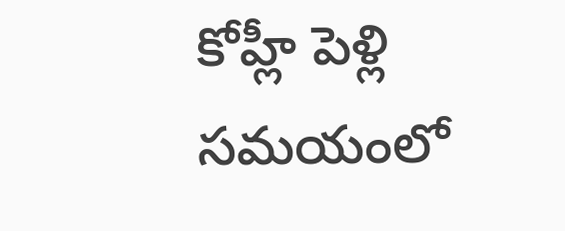కోహ్లీ పెళ్లి సమయంలో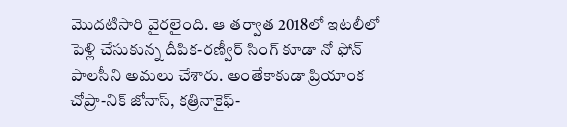మొదటిసారి వైరలైంది. ఆ తర్వాత 2018లో ఇటలీలో పెళ్లి చేసుకున్న దీపిక-రణ్వీర్ సింగ్ కూడా నో ఫోన్ పాలసీని అమలు చేశారు. అంతేకాకుడా ప్రియాంక చోప్రా-నిక్ జోనాస్, కత్రినాకైఫ్-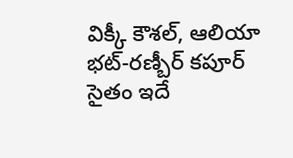విక్కీ కౌశల్, ఆలియా భట్-రణ్బీర్ కపూర్ సైతం ఇదే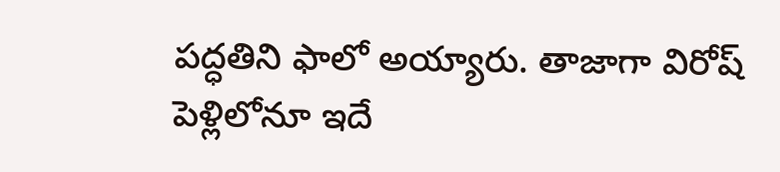పద్ధతిని ఫాలో అయ్యారు. తాజాగా విరోష్ పెళ్లిలోనూ ఇదే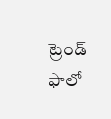ట్రెండ్ ఫాలో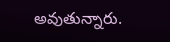అవుతున్నారు.